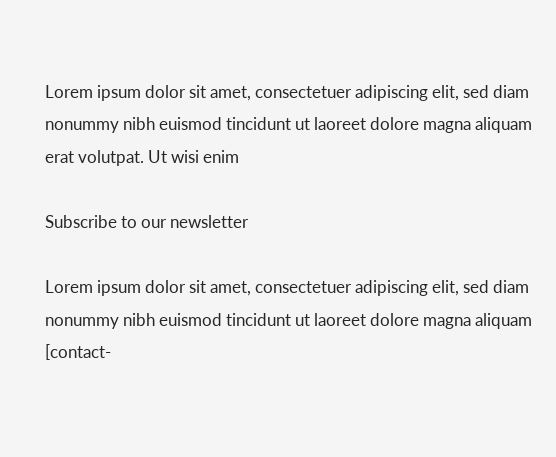Lorem ipsum dolor sit amet, consectetuer adipiscing elit, sed diam nonummy nibh euismod tincidunt ut laoreet dolore magna aliquam erat volutpat. Ut wisi enim

Subscribe to our newsletter

Lorem ipsum dolor sit amet, consectetuer adipiscing elit, sed diam nonummy nibh euismod tincidunt ut laoreet dolore magna aliquam
[contact-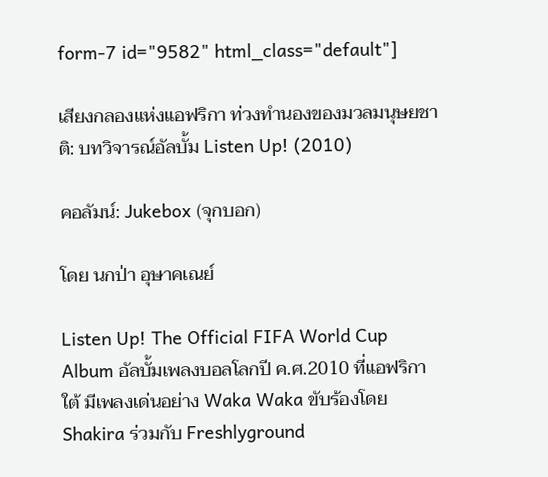form-7 id="9582" html_class="default"]

เสียงกลองแห่งแอฟริกา ท่วงทำนองของมวลมนุษยชาติ: บทวิจารณ์อัลบั้ม Listen Up! (2010)

คอลัมน์: Jukebox (จุกบอก)

โดย นกป่า อุษาคเณย์

Listen Up! The Official FIFA World Cup Album อัลบั้มเพลงบอลโลกปี ค.ศ.2010 ที่แอฟริกาใต้ มีเพลงเด่นอย่าง Waka Waka ขับร้องโดย Shakira ร่วมกับ Freshlyground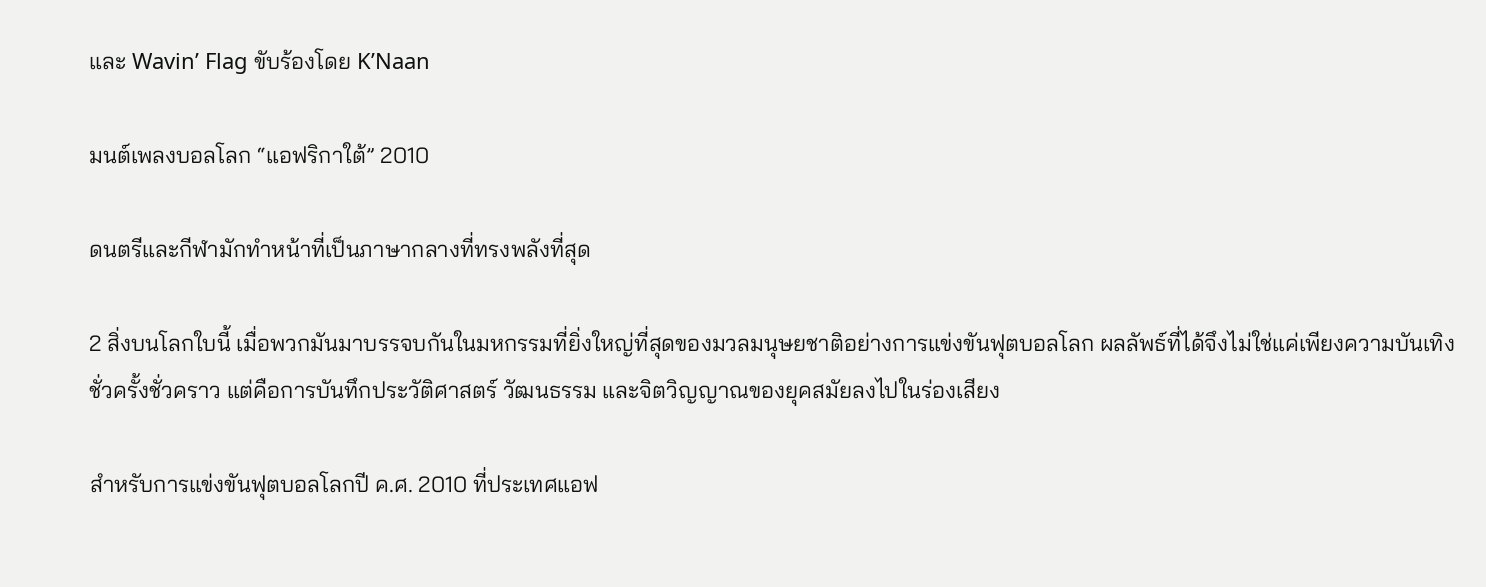และ Wavin’ Flag ขับร้องโดย K’Naan

มนต์เพลงบอลโลก “แอฟริกาใต้” 2010

ดนตรีและกีฬามักทำหน้าที่เป็นภาษากลางที่ทรงพลังที่สุด

2 สิ่งบนโลกใบนี้ เมื่อพวกมันมาบรรจบกันในมหกรรมที่ยิ่งใหญ่ที่สุดของมวลมนุษยชาติอย่างการแข่งขันฟุตบอลโลก ผลลัพธ์ที่ได้จึงไม่ใช่แค่เพียงความบันเทิงชั่วครั้งชั่วคราว แต่คือการบันทึกประวัติศาสตร์ วัฒนธรรม และจิตวิญญาณของยุคสมัยลงไปในร่องเสียง

สำหรับการแข่งขันฟุตบอลโลกปี ค.ศ. 2010 ที่ประเทศแอฟ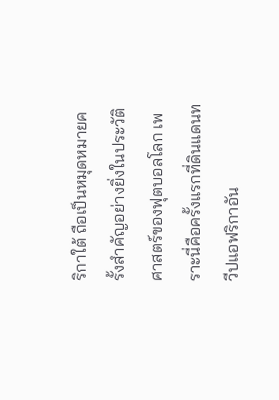ริกาใต้ ถือเป็นหมุดหมายครั้งสำคัญอย่างยิ่งในประวัติศาสตร์ของฟุตบอลโลก เพราะนี่คือครั้งแรกที่ดินแดนทวีปแอฟริกาอัน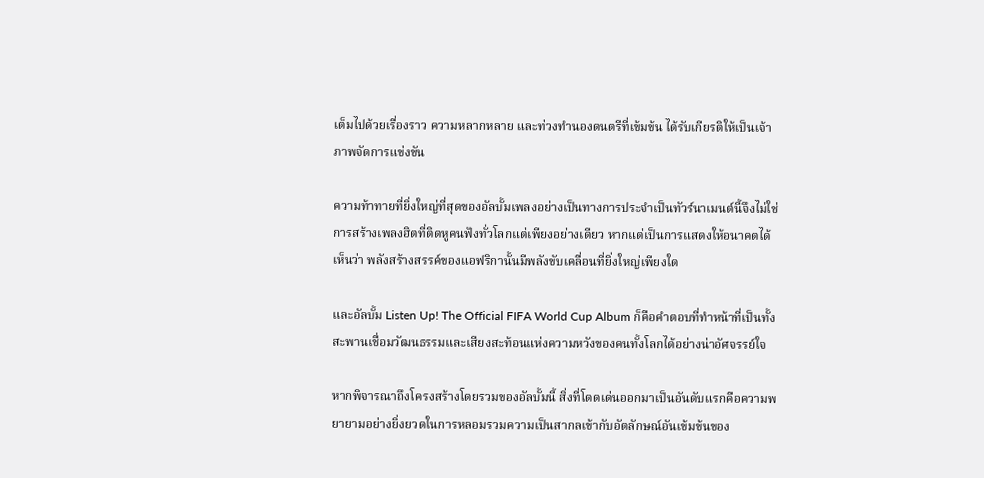เต็มไปด้วยเรื่องราว ความหลากหลาย และท่วงทำนองดนตรีที่เข้มข้น ได้รับเกียรติให้เป็นเจ้าภาพจัดการแข่งขัน

ความท้าทายที่ยิ่งใหญ่ที่สุดของอัลบั้มเพลงอย่างเป็นทางการประจำเป็นทัวร์นาเมนต์นี้จึงไม่ใช่การสร้างเพลงฮิตที่ติดหูคนฟังทั่วโลกแต่เพียงอย่างเดียว หากแต่เป็นการแสดงให้อนาคตได้เห็นว่า พลังสร้างสรรค์ของแอฟริกานั้นมีพลังขับเคลื่อนที่ยิ่งใหญ่เพียงใด

และอัลบั้ม Listen Up! The Official FIFA World Cup Album ก็คือคำตอบที่ทำหน้าที่เป็นทั้งสะพานเชื่อมวัฒนธรรมและเสียงสะท้อนแห่งความหวังของคนทั้งโลกได้อย่างน่าอัศจรรย์ใจ

หากพิจารณาถึงโครงสร้างโดยรวมของอัลบั้มนี้ สิ่งที่โดดเด่นออกมาเป็นอันดับแรกคือความพยายามอย่างยิ่งยวดในการหลอมรวมความเป็นสากลเข้ากับอัตลักษณ์อันเข้มข้นของ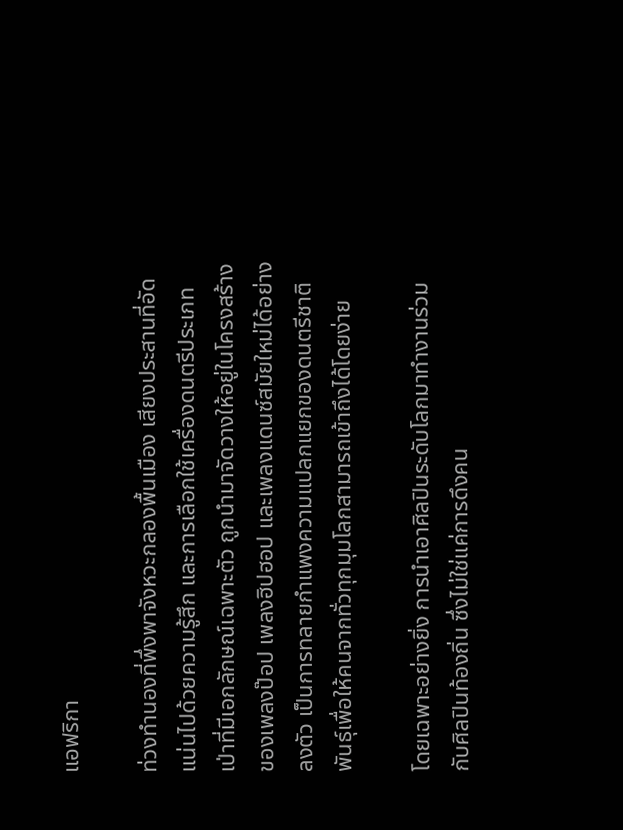แอฟริกา

ท่วงทำนองที่พึ่งพาจังหวะกลองพื้นเมือง เสียงประสานที่อัดแน่นไปด้วยความรู้สึก และการเลือกใช้เครื่องดนตรีประเภทเป่าที่มีเอกลักษณ์เฉพาะตัว ถูกนำมาจัดวางให้อยู่ในโครงสร้างของเพลงป๊อป เพลงฮิปฮอป และเพลงแดนซ์สมัยใหม่ได้อย่างลงตัว เป็นการทลายกำแพงความแปลกแยกของดนตรีชาติพันธุ์เพื่อให้คนจากทั่วทุกมุมโลกสามารถเข้าถึงได้โดยง่าย

โดยเฉพาะอย่างยิ่ง การนำเอาศิลปินระดับโลกมาทำงานร่วมกับศิลปินท้องถิ่น ซึ่งไม่ใช่แค่การดึงคน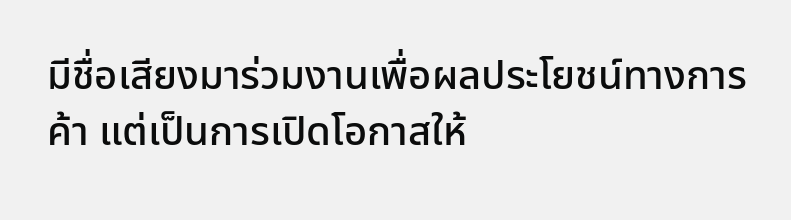มีชื่อเสียงมาร่วมงานเพื่อผลประโยชน์ทางการค้า แต่เป็นการเปิดโอกาสให้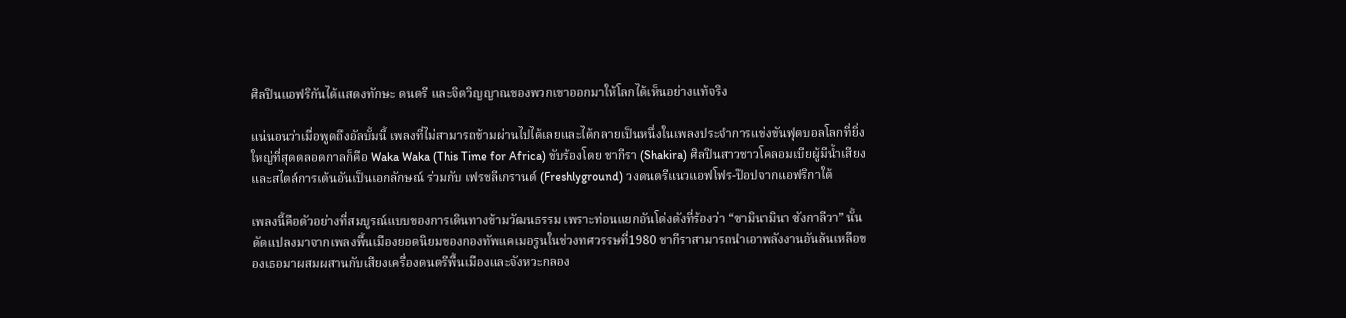ศิลปินแอฟริกันได้แสดงทักษะ ดนตรี และจิตวิญญาณของพวกเขาออกมาให้โลกได้เห็นอย่างแท้จริง

แน่นอนว่าเมื่อพูดถึงอัลบั้มนี้ เพลงที่ไม่สามารถข้ามผ่านไปได้เลยและได้กลายเป็นหนึ่งในเพลงประจำการแข่งขันฟุตบอลโลกที่ยิ่งใหญ่ที่สุดตลอดกาลก็คือ Waka Waka (This Time for Africa) ขับร้องโดย ชากีรา (Shakira) ศิลปินสาวชาวโคลอมเบียผู้มีน้ำเสียงและสไตล์การเต้นอันเป็นเอกลักษณ์ ร่วมกับ เฟรชลีเกรานด์ (Freshlyground) วงดนตรีแนวแอฟโฟร-ป๊อปจากแอฟริกาใต้

เพลงนี้คือตัวอย่างที่สมบูรณ์แบบของการเดินทางข้ามวัฒนธรรม เพราะท่อนแยกอันโด่งดังที่ร้องว่า “ซามินามินา ซังกาลีวา” นั้น ดัดแปลงมาจากเพลงพื้นเมืองยอดนิยมของกองทัพแคเมอรูนในช่วงทศวรรษที่1980 ชากีราสามารถนำเอาพลังงานอันล้นเหลือของเธอมาผสมผสานกับเสียงเครื่องดนตรีพื้นเมืองและจังหวะกลอง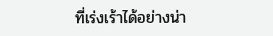ที่เร่งเร้าได้อย่างน่า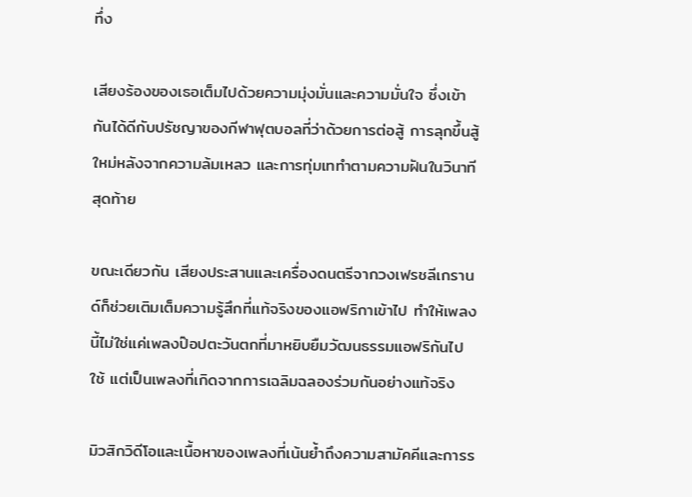ทึ่ง

เสียงร้องของเธอเต็มไปด้วยความมุ่งมั่นและความมั่นใจ ซึ่งเข้ากันได้ดีกับปรัชญาของกีฬาฟุตบอลที่ว่าด้วยการต่อสู้ การลุกขึ้นสู้ใหม่หลังจากความล้มเหลว และการทุ่มเททำตามความฝันในวินาทีสุดท้าย

ขณะเดียวกัน เสียงประสานและเครื่องดนตรีจากวงเฟรชลีเกรานด์ก็ช่วยเติมเต็มความรู้สึกที่แท้จริงของแอฟริกาเข้าไป ทำให้เพลงนี้ไม่ใช่แค่เพลงป๊อปตะวันตกที่มาหยิบยืมวัฒนธรรมแอฟริกันไปใช้ แต่เป็นเพลงที่เกิดจากการเฉลิมฉลองร่วมกันอย่างแท้จริง

มิวสิกวิดีโอและเนื้อหาของเพลงที่เน้นย้ำถึงความสามัคคีและการร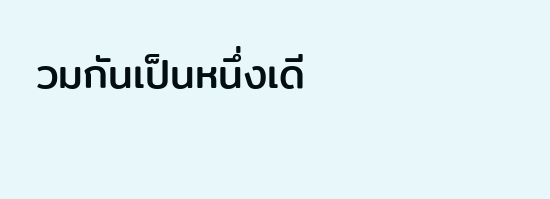วมกันเป็นหนึ่งเดี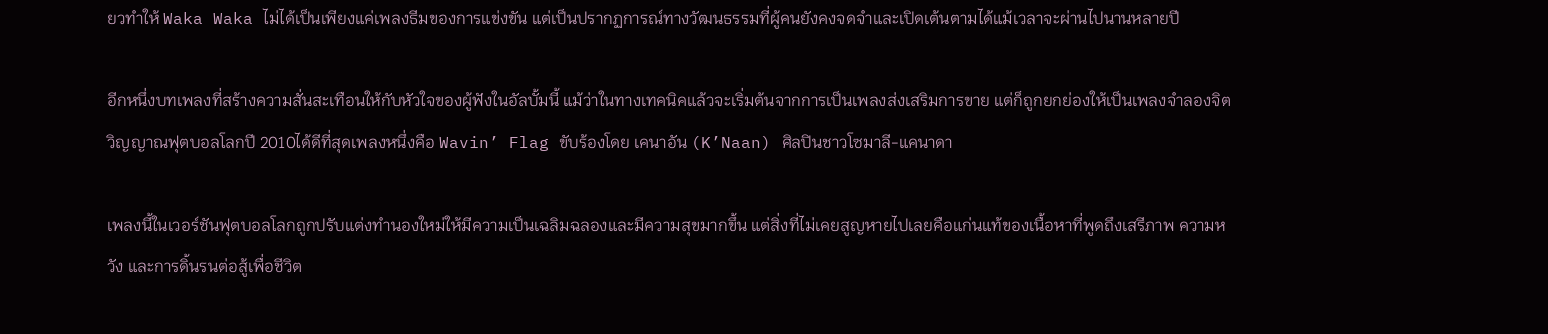ยวทำให้ Waka Waka ไม่ได้เป็นเพียงแค่เพลงธีมของการแข่งขัน แต่เป็นปรากฏการณ์ทางวัฒนธรรมที่ผู้คนยังคงจดจำและเปิดเต้นตามได้แม้เวลาจะผ่านไปนานหลายปี

อีกหนึ่งบทเพลงที่สร้างความสั่นสะเทือนให้กับหัวใจของผู้ฟังในอัลบั้มนี้ แม้ว่าในทางเทคนิคแล้วจะเริ่มต้นจากการเป็นเพลงส่งเสริมการขาย แต่ก็ถูกยกย่องให้เป็นเพลงจำลองจิตวิญญาณฟุตบอลโลกปี 2010ได้ดีที่สุดเพลงหนึ่งคือ Wavin’ Flag ขับร้องโดย เคนาอัน (K’Naan) ศิลปินชาวโซมาลี-แคนาดา

เพลงนี้ในเวอร์ชันฟุตบอลโลกถูกปรับแต่งทำนองใหม่ให้มีความเป็นเฉลิมฉลองและมีความสุขมากขึ้น แต่สิ่งที่ไม่เคยสูญหายไปเลยคือแก่นแท้ของเนื้อหาที่พูดถึงเสรีภาพ ความหวัง และการดิ้นรนต่อสู้เพื่อชีวิต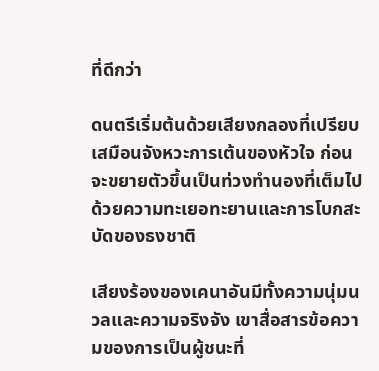ที่ดีกว่า

ดนตรีเริ่มต้นด้วยเสียงกลองที่เปรียบเสมือนจังหวะการเต้นของหัวใจ ก่อนจะขยายตัวขึ้นเป็นท่วงทำนองที่เต็มไปด้วยความทะเยอทะยานและการโบกสะบัดของธงชาติ

เสียงร้องของเคนาอันมีทั้งความนุ่มนวลและความจริงจัง เขาสื่อสารข้อความของการเป็นผู้ชนะที่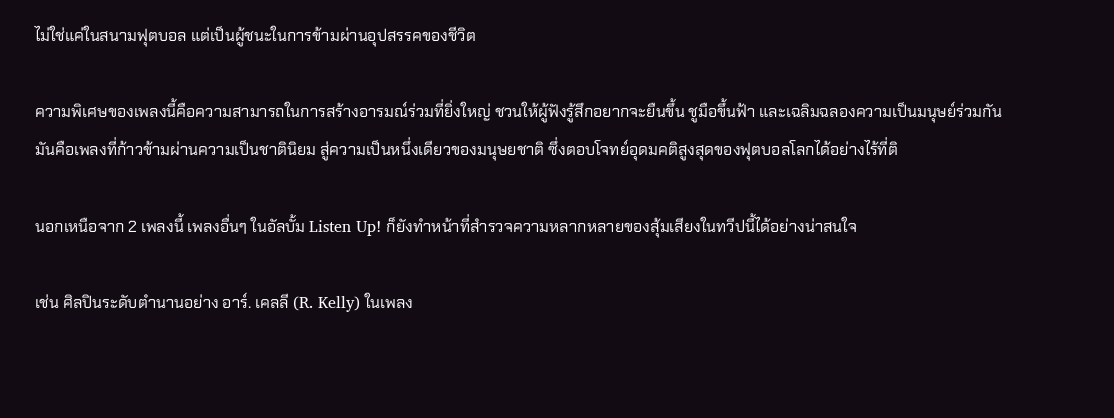ไม่ใช่แค่ในสนามฟุตบอล แต่เป็นผู้ชนะในการข้ามผ่านอุปสรรคของชีวิต

ความพิเศษของเพลงนี้คือความสามารถในการสร้างอารมณ์ร่วมที่ยิ่งใหญ่ ชวนให้ผู้ฟังรู้สึกอยากจะยืนขึ้น ชูมือขึ้นฟ้า และเฉลิมฉลองความเป็นมนุษย์ร่วมกัน มันคือเพลงที่ก้าวข้ามผ่านความเป็นชาตินิยม สู่ความเป็นหนึ่งเดียวของมนุษยชาติ ซึ่งตอบโจทย์อุดมคติสูงสุดของฟุตบอลโลกได้อย่างไร้ที่ติ

นอกเหนือจาก 2 เพลงนี้ เพลงอื่นๆ ในอัลบั้ม Listen Up! ก็ยังทำหน้าที่สำรวจความหลากหลายของสุ้มเสียงในทวีปนี้ได้อย่างน่าสนใจ

เช่น ศิลปินระดับตำนานอย่าง อาร์. เคลลี (R. Kelly) ในเพลง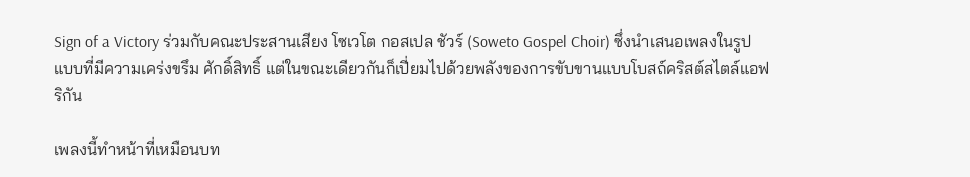Sign of a Victory ร่วมกับคณะประสานเสียง โซเวโต กอสเปล ชัวร์ (Soweto Gospel Choir) ซึ่งนำเสนอเพลงในรูปแบบที่มีความเคร่งขรึม ศักดิ์สิทธิ์ แต่ในขณะเดียวกันก็เปี่ยมไปด้วยพลังของการขับขานแบบโบสถ์คริสต์สไตล์แอฟริกัน

เพลงนี้ทำหน้าที่เหมือนบท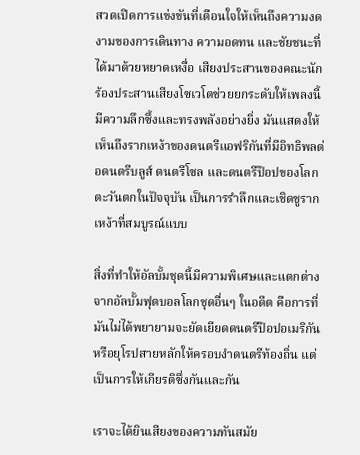สวดเปิดการแข่งขันที่เตือนใจให้เห็นถึงความงดงามของการเดินทาง ความอดทน และชัยชนะที่ได้มาด้วยหยาดเหงื่อ เสียงประสานของคณะนักร้องประสานเสียงโซเวโตช่วยยกระดับให้เพลงนี้มีความลึกซึ้งและทรงพลังอย่างยิ่ง มันแสดงให้เห็นถึงรากเหง้าของดนตรีแอฟริกันที่มีอิทธิพลต่อดนตรีบลูส์ ดนตรีโซล และดนตรีป๊อปของโลกตะวันตกในปัจจุบัน เป็นการรำลึกและเชิดชูรากเหง้าที่สมบูรณ์แบบ

สิ่งที่ทำให้อัลบั้มชุดนี้มีความพิเศษและแตกต่างจากอัลบั้มฟุตบอลโลกชุดอื่นๆ ในอดีต คือการที่มันไม่ได้พยายามจะยัดเยียดดนตรีป๊อปอเมริกันหรือยุโรปสายหลักให้ครอบงำดนตรีท้องถิ่น แต่เป็นการให้เกียรติซึ่งกันและกัน

เราจะได้ยินเสียงของความทันสมัย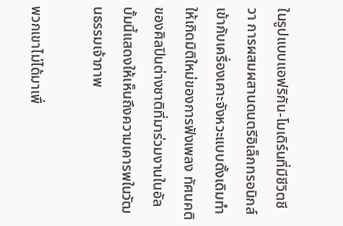ในรูปแบบแอฟริกัน-โมเดิร์นที่มีชีวิตชีวา การผสมผสานดนตรีอิเล็กทรอนิกส์เข้ากับเครื่องเคาะจังหวะแบบดั้งเดิมทำให้เกิดมิติใหม่ของการฟังเพลง ทัศนคติของศิลปินต่างชาติที่มาร่วมงานในอัลบั้มนี้แสดงให้เห็นถึงความเคารพในวัฒนธรรมเจ้าภาพ

พวกเขาไม่ได้มาเพื่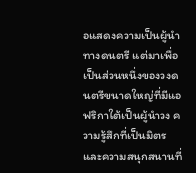อแสดงความเป็นผู้นำทางดนตรี แต่มาเพื่อเป็นส่วนหนึ่งของวงดนตรีขนาดใหญ่ที่มีแอฟริกาใต้เป็นผู้นำวง ความรู้สึกที่เป็นมิตรและความสนุกสนานที่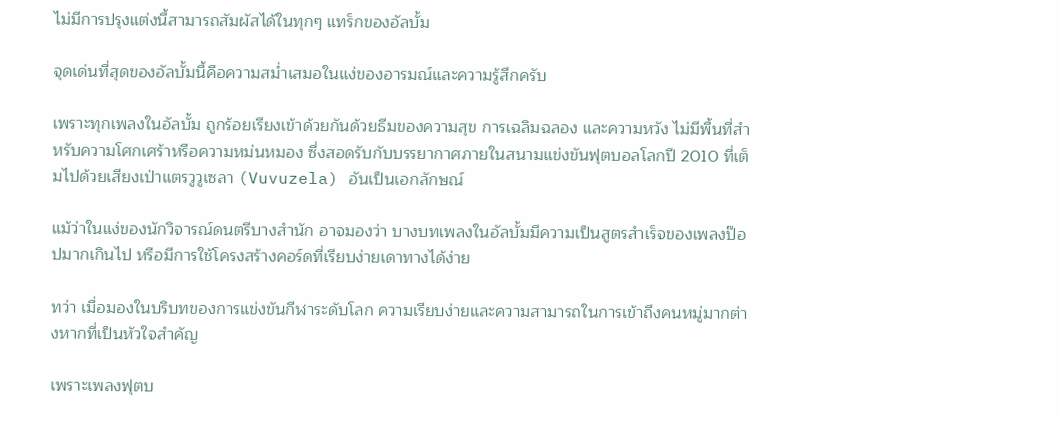ไม่มีการปรุงแต่งนี้สามารถสัมผัสได้ในทุกๆ แทร็กของอัลบั้ม

จุดเด่นที่สุดของอัลบั้มนี้คือความสม่ำเสมอในแง่ของอารมณ์และความรู้สึกครับ

เพราะทุกเพลงในอัลบั้ม ถูกร้อยเรียงเข้าด้วยกันด้วยธีมของความสุข การเฉลิมฉลอง และความหวัง ไม่มีพื้นที่สำหรับความโศกเศร้าหรือความหม่นหมอง ซึ่งสอดรับกับบรรยากาศภายในสนามแข่งขันฟุตบอลโลกปี 2010 ที่เต็มไปด้วยเสียงเป่าแตรวูวูเซลา (Vuvuzela) อันเป็นเอกลักษณ์

แม้ว่าในแง่ของนักวิจารณ์ดนตรีบางสำนัก อาจมองว่า บางบทเพลงในอัลบั้มมีความเป็นสูตรสำเร็จของเพลงป๊อปมากเกินไป หรือมีการใช้โครงสร้างคอร์ดที่เรียบง่ายเดาทางได้ง่าย

ทว่า เมื่อมองในบริบทของการแข่งขันกีฬาระดับโลก ความเรียบง่ายและความสามารถในการเข้าถึงคนหมู่มากต่างหากที่เป็นหัวใจสำคัญ

เพราะเพลงฟุตบ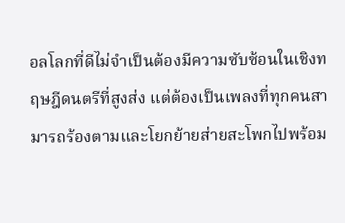อลโลกที่ดีไม่จำเป็นต้องมีความซับซ้อนในเชิงทฤษฎีดนตรีที่สูงส่ง แต่ต้องเป็นเพลงที่ทุกคนสามารถร้องตามและโยกย้ายส่ายสะโพกไปพร้อม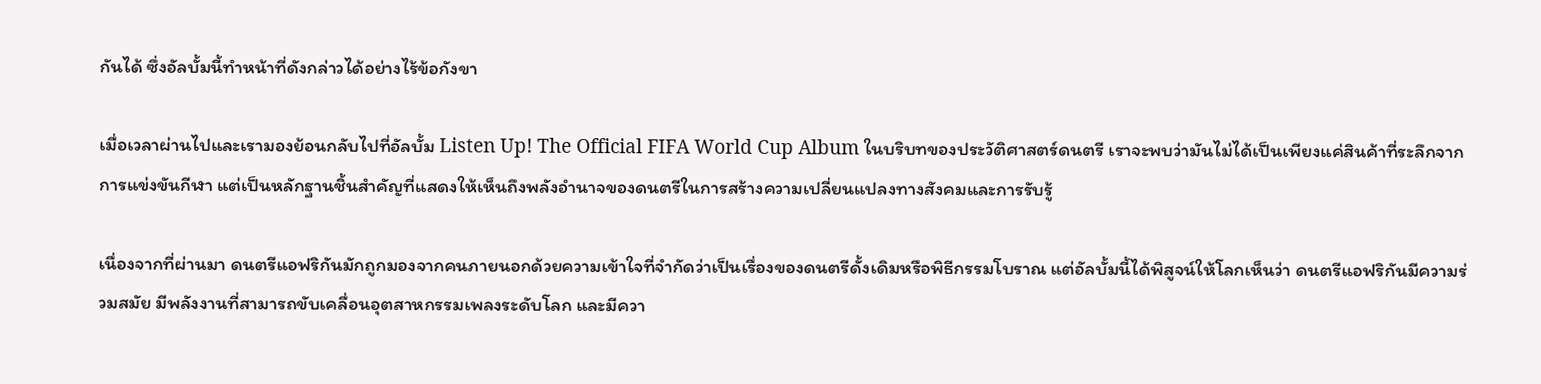กันได้ ซึ่งอัลบั้มนี้ทำหน้าที่ดังกล่าวได้อย่างไร้ข้อกังขา

เมื่อเวลาผ่านไปและเรามองย้อนกลับไปที่อัลบั้ม Listen Up! The Official FIFA World Cup Album ในบริบทของประวัติศาสตร์ดนตรี เราจะพบว่ามันไม่ได้เป็นเพียงแค่สินค้าที่ระลึกจากการแข่งขันกีฬา แต่เป็นหลักฐานชิ้นสำคัญที่แสดงให้เห็นถึงพลังอำนาจของดนตรีในการสร้างความเปลี่ยนแปลงทางสังคมและการรับรู้

เนื่องจากที่ผ่านมา ดนตรีแอฟริกันมักถูกมองจากคนภายนอกด้วยความเข้าใจที่จำกัดว่าเป็นเรื่องของดนตรีดั้งเดิมหรือพิธีกรรมโบราณ แต่อัลบั้มนี้ได้พิสูจน์ให้โลกเห็นว่า ดนตรีแอฟริกันมีความร่วมสมัย มีพลังงานที่สามารถขับเคลื่อนอุตสาหกรรมเพลงระดับโลก และมีควา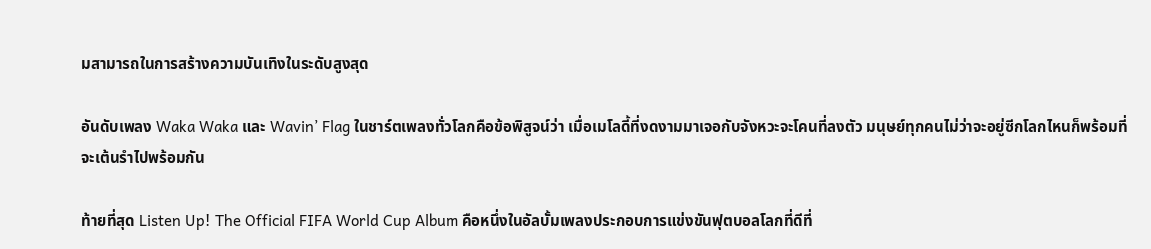มสามารถในการสร้างความบันเทิงในระดับสูงสุด

อันดับเพลง Waka Waka และ Wavin’ Flag ในชาร์ตเพลงทั่วโลกคือข้อพิสูจน์ว่า เมื่อเมโลดี้ที่งดงามมาเจอกับจังหวะจะโคนที่ลงตัว มนุษย์ทุกคนไม่ว่าจะอยู่ซีกโลกไหนก็พร้อมที่จะเต้นรำไปพร้อมกัน

ท้ายที่สุด Listen Up! The Official FIFA World Cup Album คือหนึ่งในอัลบั้มเพลงประกอบการแข่งขันฟุตบอลโลกที่ดีที่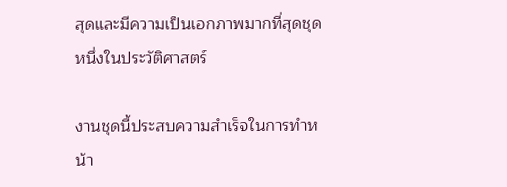สุดและมีความเป็นเอกภาพมากที่สุดชุดหนึ่งในประวัติศาสตร์

งานชุดนี้ประสบความสำเร็จในการทำหน้า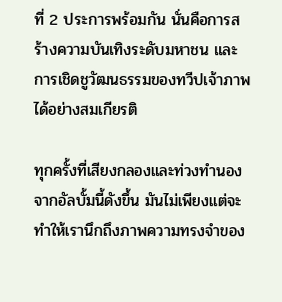ที่ 2 ประการพร้อมกัน นั่นคือการสร้างความบันเทิงระดับมหาชน และการเชิดชูวัฒนธรรมของทวีปเจ้าภาพได้อย่างสมเกียรติ

ทุกครั้งที่เสียงกลองและท่วงทำนองจากอัลบั้มนี้ดังขึ้น มันไม่เพียงแต่จะทำให้เรานึกถึงภาพความทรงจำของ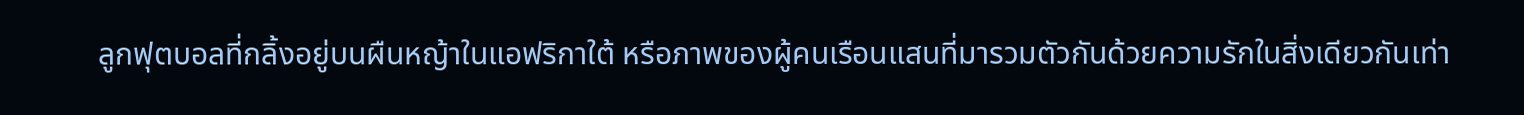ลูกฟุตบอลที่กลิ้งอยู่บนผืนหญ้าในแอฟริกาใต้ หรือภาพของผู้คนเรือนแสนที่มารวมตัวกันด้วยความรักในสิ่งเดียวกันเท่า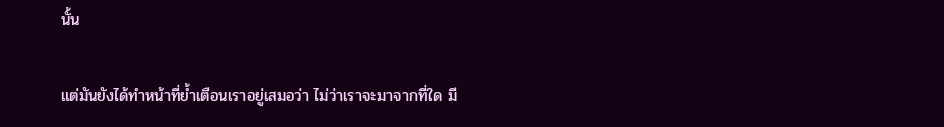นั้น

แต่มันยังได้ทำหน้าที่ย้ำเตือนเราอยู่เสมอว่า ไม่ว่าเราจะมาจากที่ใด มี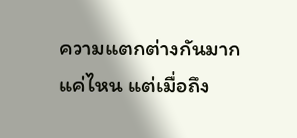ความแตกต่างกันมากแค่ไหน แต่เมื่อถึง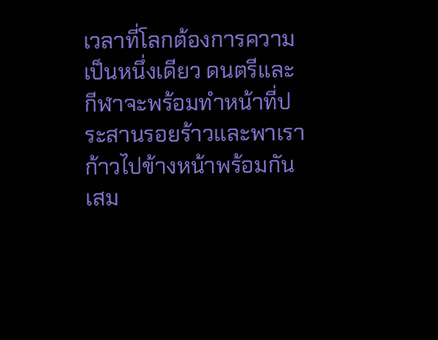เวลาที่โลกต้องการความเป็นหนึ่งเดียว ดนตรีและกีฬาจะพร้อมทำหน้าที่ประสานรอยร้าวและพาเราก้าวไปข้างหน้าพร้อมกันเสม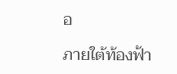อ

ภายใต้ท้องฟ้า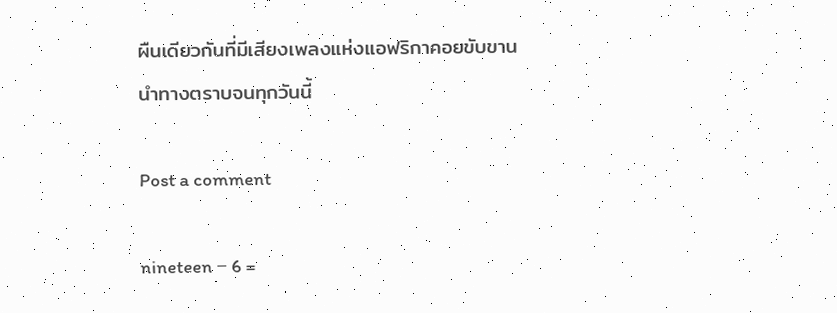ผืนเดียวกันที่มีเสียงเพลงแห่งแอฟริกาคอยขับขานนำทางตราบจนทุกวันนี้

Post a comment

nineteen − 6 =